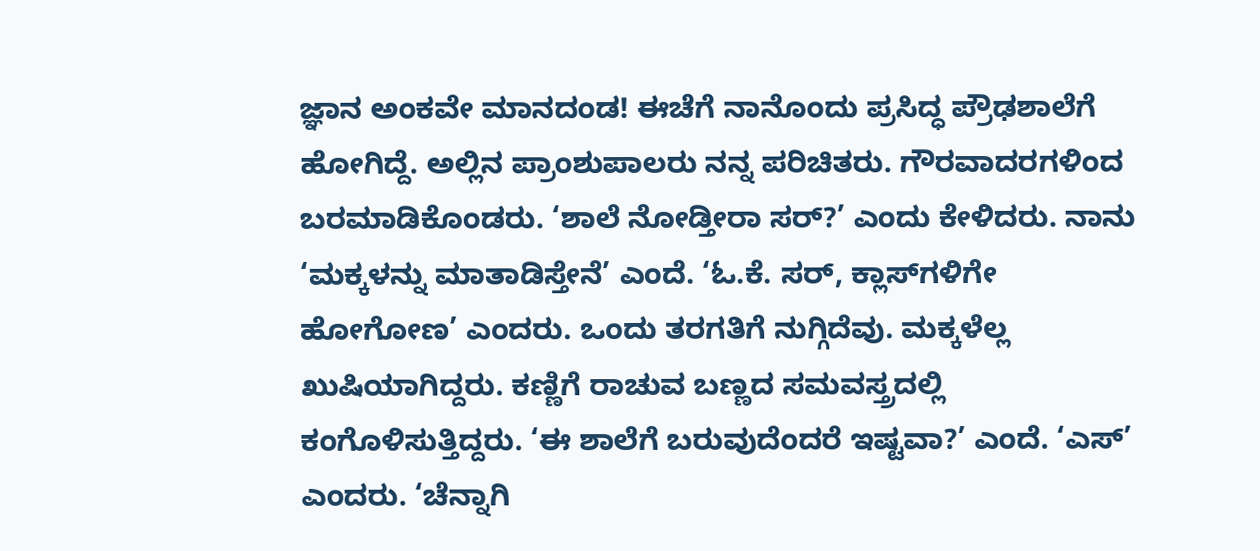ಜ್ಞಾನ ಅಂಕವೇ ಮಾನದಂಡ! ಈಚೆಗೆ ನಾನೊಂದು ಪ್ರಸಿದ್ಧ ಪ್ರೌಢಶಾಲೆಗೆ ಹೋಗಿದ್ದೆ. ಅಲ್ಲಿನ ಪ್ರಾಂಶುಪಾಲರು ನನ್ನ ಪರಿಚಿತರು. ಗೌರವಾದರಗಳಿಂದ ಬರಮಾಡಿಕೊಂಡರು. ‘ಶಾಲೆ ನೋಡ್ತೀರಾ ಸರ್?’ ಎಂದು ಕೇಳಿದರು. ನಾನು ‘ಮಕ್ಕಳನ್ನು ಮಾತಾಡಿಸ್ತೇನೆ’ ಎಂದೆ. ‘ಓ.ಕೆ. ಸರ್, ಕ್ಲಾಸ್‌ಗಳಿಗೇ ಹೋಗೋಣ’ ಎಂದರು. ಒಂದು ತರಗತಿಗೆ ನುಗ್ಗಿದೆವು. ಮಕ್ಕಳೆಲ್ಲ ಖುಷಿಯಾಗಿದ್ದರು. ಕಣ್ಣಿಗೆ ರಾಚುವ ಬಣ್ಣದ ಸಮವಸ್ತ್ರದಲ್ಲಿ ಕಂಗೊಳಿಸುತ್ತಿದ್ದರು. ‘ಈ ಶಾಲೆಗೆ ಬರುವುದೆಂದರೆ ಇಷ್ಟವಾ?’ ಎಂದೆ. ‘ಎಸ್’ ಎಂದರು. ‘ಚೆನ್ನಾಗಿ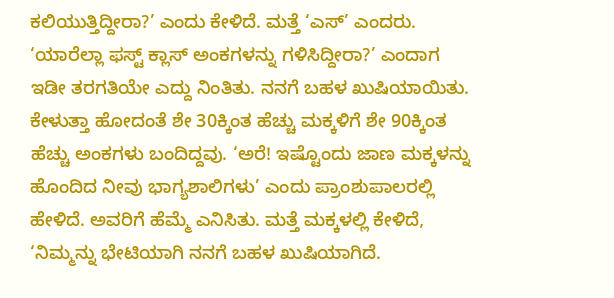ಕಲಿಯುತ್ತಿದ್ದೀರಾ?’ ಎಂದು ಕೇಳಿದೆ. ಮತ್ತೆ ‘ಎಸ್’ ಎಂದರು. ‘ಯಾರೆಲ್ಲಾ ಫಸ್ಟ್ ಕ್ಲಾಸ್ ಅಂಕಗಳನ್ನು ಗಳಿಸಿದ್ದೀರಾ?’ ಎಂದಾಗ ಇಡೀ ತರಗತಿಯೇ ಎದ್ದು ನಿಂತಿತು. ನನಗೆ ಬಹಳ ಖುಷಿಯಾಯಿತು. ಕೇಳುತ್ತಾ ಹೋದಂತೆ ಶೇ 30ಕ್ಕಿಂತ ಹೆಚ್ಚು ಮಕ್ಕಳಿಗೆ ಶೇ 90ಕ್ಕಿಂತ ಹೆಚ್ಚು ಅಂಕಗಳು ಬಂದಿದ್ದವು. ‘ಅರೆ! ಇಷ್ಟೊಂದು ಜಾಣ ಮಕ್ಕಳನ್ನು ಹೊಂದಿದ ನೀವು ಭಾಗ್ಯಶಾಲಿಗಳು’ ಎಂದು ಪ್ರಾಂಶುಪಾಲರಲ್ಲಿ ಹೇಳಿದೆ. ಅವರಿಗೆ ಹೆಮ್ಮೆ ಎನಿಸಿತು. ಮತ್ತೆ ಮಕ್ಕಳಲ್ಲಿ ಕೇಳಿದೆ, ‘ನಿಮ್ಮನ್ನು ಭೇಟಿಯಾಗಿ ನನಗೆ ಬಹಳ ಖುಷಿಯಾಗಿದೆ.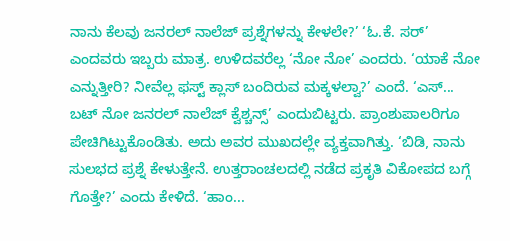ನಾನು ಕೆಲವು ಜನರಲ್ ನಾಲೆಜ್ ಪ್ರಶ್ನೆಗಳನ್ನು ಕೇಳಲೇ?’ ‘ಓ.ಕೆ. ಸರ್’ ಎಂದವರು ಇಬ್ಬರು ಮಾತ್ರ. ಉಳಿದವರೆಲ್ಲ ‘ನೋ ನೋ’ ಎಂದರು. ‘ಯಾಕೆ ನೋ ಎನ್ನುತ್ತೀರಿ? ನೀವೆಲ್ಲ ಫಸ್ಟ್ ಕ್ಲಾಸ್ ಬಂದಿರುವ ಮಕ್ಕಳಲ್ವಾ?’ ಎಂದೆ. ‘ಎಸ್... ಬಟ್ ನೋ ಜನರಲ್ ನಾಲೆಜ್ ಕ್ವೆಶ್ಚನ್ಸ್’ ಎಂದುಬಿಟ್ಟರು. ಪ್ರಾಂಶುಪಾಲರಿಗೂ ಪೇಚಿಗಿಟ್ಟುಕೊಂಡಿತು. ಅದು ಅವರ ಮುಖದಲ್ಲೇ ವ್ಯಕ್ತವಾಗಿತ್ತು. ‘ಬಿಡಿ, ನಾನು ಸುಲಭದ ಪ್ರಶ್ನೆ ಕೇಳುತ್ತೇನೆ. ಉತ್ತರಾಂಚಲದಲ್ಲಿ ನಡೆದ ಪ್ರಕೃತಿ ವಿಕೋಪದ ಬಗ್ಗೆ ಗೊತ್ತೇ?’ ಎಂದು ಕೇಳಿದೆ. ‘ಹಾಂ...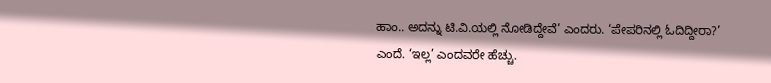ಹಾಂ.. ಅದನ್ನು ಟಿ.ವಿ.ಯಲ್ಲಿ ನೋಡಿದ್ದೇವೆ’ ಎಂದರು. ‘ಪೇಪರಿನಲ್ಲಿ ಓದಿದ್ದೀರಾ?’ ಎಂದೆ. ‘ಇಲ್ಲ’ ಎಂದವರೇ ಹೆಚ್ಚು.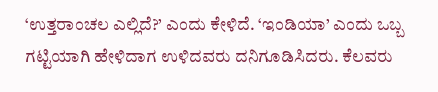‘ಉತ್ತರಾಂಚಲ ಎಲ್ಲಿದೆ?’ ಎಂದು ಕೇಳಿದೆ. ‘ಇಂಡಿಯಾ’ ಎಂದು ಒಬ್ಬ ಗಟ್ಟಿಯಾಗಿ ಹೇಳಿದಾಗ ಉಳಿದವರು ದನಿಗೂಡಿಸಿದರು. ಕೆಲವರು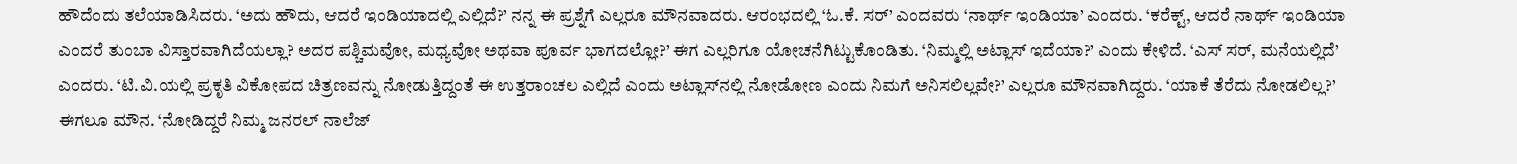ಹೌದೆಂದು ತಲೆಯಾಡಿಸಿದರು. ‘ಅದು ಹೌದು, ಆದರೆ ಇಂಡಿಯಾದಲ್ಲಿ ಎಲ್ಲಿದೆ?’ ನನ್ನ ಈ ಪ್ರಶ್ನೆಗೆ ಎಲ್ಲರೂ ಮೌನವಾದರು. ಆರಂಭದಲ್ಲಿ ‘ಓ.ಕೆ. ಸರ್’ ಎಂದವರು ‘ನಾರ್ಥ್‌ ಇಂಡಿಯಾ’ ಎಂದರು. ‘ಕರೆಕ್ಟ್, ಆದರೆ ನಾರ್ಥ್‌ ಇಂಡಿಯಾ ಎಂದರೆ ತುಂಬಾ ವಿಸ್ತಾರವಾಗಿದೆಯಲ್ಲಾ? ಅದರ ಪಶ್ಚಿಮವೋ, ಮಧ್ಯವೋ ಅಥವಾ ಪೂರ್ವ ಭಾಗದಲ್ಲೋ?’ ಈಗ ಎಲ್ಲರಿಗೂ ಯೋಚನೆಗಿಟ್ಟುಕೊಂಡಿತು. ‘ನಿಮ್ಮಲ್ಲಿ ಅಟ್ಲಾಸ್ ಇದೆಯಾ?’ ಎಂದು ಕೇಳಿದೆ. ‘ಎಸ್ ಸರ್, ಮನೆಯಲ್ಲಿದೆ’ ಎಂದರು. ‘ಟಿ.ವಿ.ಯಲ್ಲಿ ಪ್ರಕೃತಿ ವಿಕೋಪದ ಚಿತ್ರಣವನ್ನು ನೋಡುತ್ತಿದ್ದಂತೆ ಈ ಉತ್ತರಾಂಚಲ ಎಲ್ಲಿದೆ ಎಂದು ಅಟ್ಲಾಸ್‌ನಲ್ಲಿ ನೋಡೋಣ ಎಂದು ನಿಮಗೆ ಅನಿಸಲಿಲ್ಲವೇ?’ ಎಲ್ಲರೂ ಮೌನವಾಗಿದ್ದರು. ‘ಯಾಕೆ ತೆರೆದು ನೋಡಲಿಲ್ಲ?’ ಈಗಲೂ ಮೌನ. ‘ನೋಡಿದ್ದರೆ ನಿಮ್ಮ ಜನರಲ್ ನಾಲೆಜ್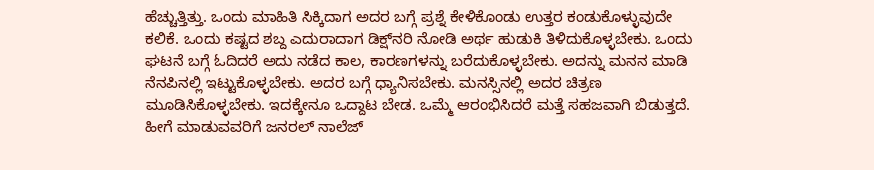ಹೆಚ್ಚುತ್ತಿತ್ತು. ಒಂದು ಮಾಹಿತಿ ಸಿಕ್ಕಿದಾಗ ಅದರ ಬಗ್ಗೆ ಪ್ರಶ್ನೆ ಕೇಳಿಕೊಂಡು ಉತ್ತರ ಕಂಡುಕೊಳ್ಳುವುದೇ ಕಲಿಕೆ. ಒಂದು ಕಷ್ಟದ ಶಬ್ದ ಎದುರಾದಾಗ ಡಿಕ್ಷ್‌ನರಿ ನೋಡಿ ಅರ್ಥ ಹುಡುಕಿ ತಿಳಿದುಕೊಳ್ಳಬೇಕು. ಒಂದು ಘಟನೆ ಬಗ್ಗೆ ಓದಿದರೆ ಅದು ನಡೆದ ಕಾಲ, ಕಾರಣಗಳನ್ನು ಬರೆದುಕೊಳ್ಳಬೇಕು. ಅದನ್ನು ಮನನ ಮಾಡಿ ನೆನಪಿನಲ್ಲಿ ಇಟ್ಟುಕೊಳ್ಳಬೇಕು. ಅದರ ಬಗ್ಗೆ ಧ್ಯಾನಿಸಬೇಕು. ಮನಸ್ಸಿನಲ್ಲಿ ಅದರ ಚಿತ್ರಣ ಮೂಡಿಸಿಕೊಳ್ಳಬೇಕು. ಇದಕ್ಕೇನೂ ಒದ್ದಾಟ ಬೇಡ. ಒಮ್ಮೆ ಆರಂಭಿಸಿದರೆ ಮತ್ತೆ ಸಹಜವಾಗಿ ಬಿಡುತ್ತದೆ. ಹೀಗೆ ಮಾಡುವವರಿಗೆ ಜನರಲ್ ನಾಲೆಜ್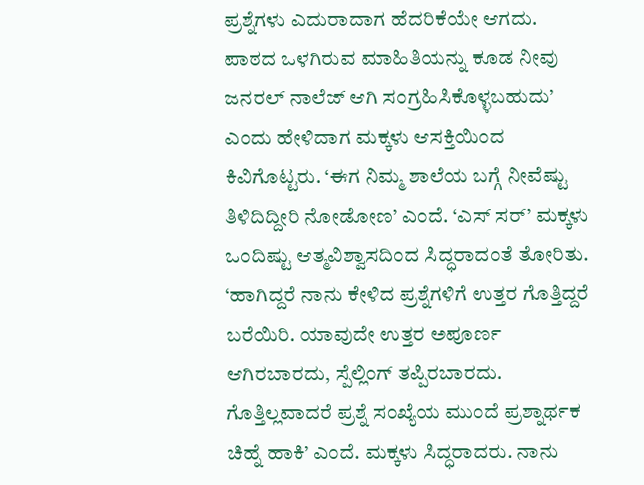ಪ್ರಶ್ನೆಗಳು ಎದುರಾದಾಗ ಹೆದರಿಕೆಯೇ ಆಗದು. ಪಾಠದ ಒಳಗಿರುವ ಮಾಹಿತಿಯನ್ನು ಕೂಡ ನೀವು ಜನರಲ್ ನಾಲೆಜ್ ಆಗಿ ಸಂಗ್ರಹಿಸಿಕೊಳ್ಳಬಹುದು’ ಎಂದು ಹೇಳಿದಾಗ ಮಕ್ಕಳು ಆಸಕ್ತಿಯಿಂದ ಕಿವಿಗೊಟ್ಟರು. ‘ಈಗ ನಿಮ್ಮ ಶಾಲೆಯ ಬಗ್ಗೆ ನೀವೆಷ್ಟು ತಿಳಿದಿದ್ದೀರಿ ನೋಡೋಣ’ ಎಂದೆ. ‘ಎಸ್ ಸರ್’ ಮಕ್ಕಳು ಒಂದಿಷ್ಟು ಆತ್ಮವಿಶ್ವಾಸದಿಂದ ಸಿದ್ಧರಾದಂತೆ ತೋರಿತು. ‘ಹಾಗಿದ್ದರೆ ನಾನು ಕೇಳಿದ ಪ್ರಶ್ನೆಗಳಿಗೆ ಉತ್ತರ ಗೊತ್ತಿದ್ದರೆ ಬರೆಯಿರಿ. ಯಾವುದೇ ಉತ್ತರ ಅಪೂರ್ಣ ಆಗಿರಬಾರದು, ಸ್ಪೆಲ್ಲಿಂಗ್ ತಪ್ಪಿರಬಾರದು. ಗೊತ್ತಿಲ್ಲವಾದರೆ ಪ್ರಶ್ನೆ ಸಂಖ್ಯೆಯ ಮುಂದೆ ಪ್ರಶ್ನಾರ್ಥಕ ಚಿಹ್ನೆ ಹಾಕಿ’ ಎಂದೆ. ಮಕ್ಕಳು ಸಿದ್ಧರಾದರು. ನಾನು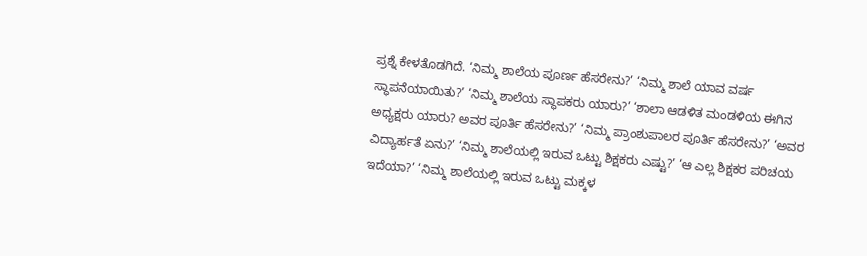ಪ್ರಶ್ನೆ ಕೇಳತೊಡಗಿದೆ. ‘ನಿಮ್ಮ ಶಾಲೆಯ ಪೂರ್ಣ ಹೆಸರೇನು?’ ‘ನಿಮ್ಮ ಶಾಲೆ ಯಾವ ವರ್ಷ ಸ್ಥಾಪನೆಯಾಯಿತು?’ ‘ನಿಮ್ಮ ಶಾಲೆಯ ಸ್ಥಾಪಕರು ಯಾರು?’ ‘ಶಾಲಾ ಆಡಳಿತ ಮಂಡಳಿಯ ಈಗಿನ ಅಧ್ಯಕ್ಷರು ಯಾರು? ಅವರ ಪೂರ್ತಿ ಹೆಸರೇನು?’ ‘ನಿಮ್ಮ ಪ್ರಾಂಶುಪಾಲರ ಪೂರ್ತಿ ಹೆಸರೇನು?’ ‘ಅವರ ವಿದ್ಯಾರ್ಹತೆ ಏನು?’ ‘ನಿಮ್ಮ ಶಾಲೆಯಲ್ಲಿ ಇರುವ ಒಟ್ಟು ಶಿಕ್ಷಕರು ಎಷ್ಟು?’ ‘ಆ ಎಲ್ಲ ಶಿಕ್ಷಕರ ಪರಿಚಯ ಇದೆಯಾ?’ ‘ನಿಮ್ಮ ಶಾಲೆಯಲ್ಲಿ ಇರುವ ಒಟ್ಟು ಮಕ್ಕಳ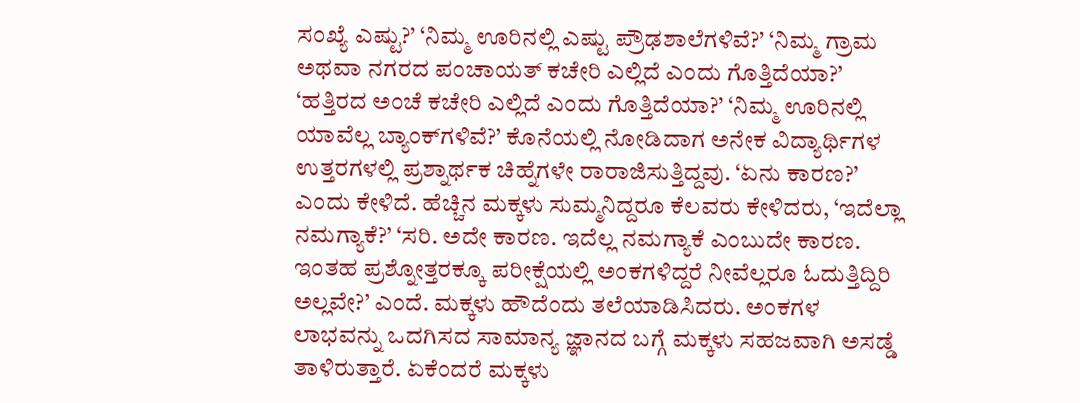ಸಂಖ್ಯೆ ಎಷ್ಟು?’ ‘ನಿಮ್ಮ ಊರಿನಲ್ಲಿ ಎಷ್ಟು ಪ್ರೌಢಶಾಲೆಗಳಿವೆ?’ ‘ನಿಮ್ಮ ಗ್ರಾಮ ಅಥವಾ ನಗರದ ಪಂಚಾಯತ್ ಕಚೇರಿ ಎಲ್ಲಿದೆ ಎಂದು ಗೊತ್ತಿದೆಯಾ?’ ‘ಹತ್ತಿರದ ಅಂಚೆ ಕಚೇರಿ ಎಲ್ಲಿದೆ ಎಂದು ಗೊತ್ತಿದೆಯಾ?’ ‘ನಿಮ್ಮ ಊರಿನಲ್ಲಿ ಯಾವೆಲ್ಲ ಬ್ಯಾಂಕ್‌ಗಳಿವೆ?’ ಕೊನೆಯಲ್ಲಿ ನೋಡಿದಾಗ ಅನೇಕ ವಿದ್ಯಾರ್ಥಿಗಳ ಉತ್ತರಗಳಲ್ಲಿ ಪ್ರಶ್ನಾರ್ಥಕ ಚಿಹ್ನೆಗಳೇ ರಾರಾಜಿಸುತ್ತಿದ್ದವು. ‘ಏನು ಕಾರಣ?’ ಎಂದು ಕೇಳಿದೆ. ಹೆಚ್ಚಿನ ಮಕ್ಕಳು ಸುಮ್ಮನಿದ್ದರೂ ಕೆಲವರು ಕೇಳಿದರು, ‘ಇದೆಲ್ಲಾ ನಮಗ್ಯಾಕೆ?’ ‘ಸರಿ. ಅದೇ ಕಾರಣ. ಇದೆಲ್ಲ ನಮಗ್ಯಾಕೆ ಎಂಬುದೇ ಕಾರಣ. ಇಂತಹ ಪ್ರಶ್ನೋತ್ತರಕ್ಕೂ ಪರೀಕ್ಷೆಯಲ್ಲಿ ಅಂಕಗಳಿದ್ದರೆ ನೀವೆಲ್ಲರೂ ಓದುತ್ತಿದ್ದಿರಿ ಅಲ್ಲವೇ?’ ಎಂದೆ. ಮಕ್ಕಳು ಹೌದೆಂದು ತಲೆಯಾಡಿಸಿದರು. ಅಂಕಗಳ ಲಾಭವನ್ನು ಒದಗಿಸದ ಸಾಮಾನ್ಯ ಜ್ಞಾನದ ಬಗ್ಗೆ ಮಕ್ಕಳು ಸಹಜವಾಗಿ ಅಸಡ್ಡೆ ತಾಳಿರುತ್ತಾರೆ. ಏಕೆಂದರೆ ಮಕ್ಕಳು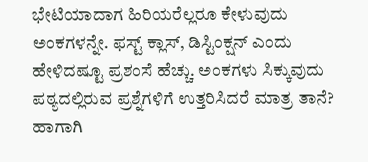ಭೇಟಿಯಾದಾಗ ಹಿರಿಯರೆಲ್ಲರೂ ಕೇಳುವುದು ಅಂಕಗಳನ್ನೇ. ಫಸ್ಟ್ ಕ್ಲಾಸ್, ಡಿಸ್ಟಿಂಕ್ಷನ್ ಎಂದು ಹೇಳಿದಷ್ಟೂ ಪ್ರಶಂಸೆ ಹೆಚ್ಚು. ಅಂಕಗಳು ಸಿಕ್ಕುವುದು ಪಠ್ಯದಲ್ಲಿರುವ ಪ್ರಶ್ನೆಗಳಿಗೆ ಉತ್ತರಿಸಿದರೆ ಮಾತ್ರ ತಾನೆ? ಹಾಗಾಗಿ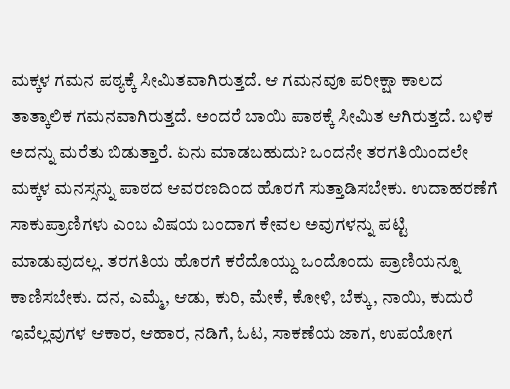ಮಕ್ಕಳ ಗಮನ ಪಠ್ಯಕ್ಕೆ ಸೀಮಿತವಾಗಿರುತ್ತದೆ. ಆ ಗಮನವೂ ಪರೀಕ್ಷಾ ಕಾಲದ ತಾತ್ಕಾಲಿಕ ಗಮನವಾಗಿರುತ್ತದೆ. ಅಂದರೆ ಬಾಯಿ ಪಾಠಕ್ಕೆ ಸೀಮಿತ ಆಗಿರುತ್ತದೆ. ಬಳಿಕ ಅದನ್ನು ಮರೆತು ಬಿಡುತ್ತಾರೆ. ಏನು ಮಾಡಬಹುದು? ಒಂದನೇ ತರಗತಿಯಿಂದಲೇ ಮಕ್ಕಳ ಮನಸ್ಸನ್ನು ಪಾಠದ ಆವರಣದಿಂದ ಹೊರಗೆ ಸುತ್ತಾಡಿಸಬೇಕು. ಉದಾಹರಣೆಗೆ ಸಾಕುಪ್ರಾಣಿಗಳು ಎಂಬ ವಿಷಯ ಬಂದಾಗ ಕೇವಲ ಅವುಗಳನ್ನು ಪಟ್ಟಿ ಮಾಡುವುದಲ್ಲ. ತರಗತಿಯ ಹೊರಗೆ ಕರೆದೊಯ್ದು ಒಂದೊಂದು ಪ್ರಾಣಿಯನ್ನೂ ಕಾಣಿಸಬೇಕು. ದನ, ಎಮ್ಮೆ, ಆಡು, ಕುರಿ, ಮೇಕೆ, ಕೋಳಿ, ಬೆಕ್ಕು, ನಾಯಿ, ಕುದುರೆ ಇವೆಲ್ಲವುಗಳ ಆಕಾರ, ಆಹಾರ, ನಡಿಗೆ, ಓಟ, ಸಾಕಣೆಯ ಜಾಗ, ಉಪಯೋಗ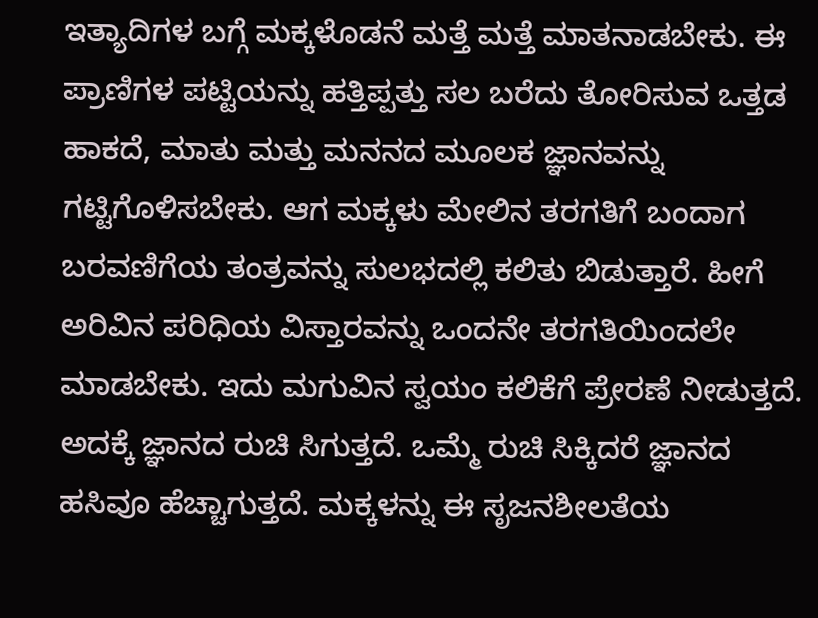ಇತ್ಯಾದಿಗಳ ಬಗ್ಗೆ ಮಕ್ಕಳೊಡನೆ ಮತ್ತೆ ಮತ್ತೆ ಮಾತನಾಡಬೇಕು. ಈ ಪ್ರಾಣಿಗಳ ಪಟ್ಟಿಯನ್ನು ಹತ್ತಿಪ್ಪತ್ತು ಸಲ ಬರೆದು ತೋರಿಸುವ ಒತ್ತಡ ಹಾಕದೆ, ಮಾತು ಮತ್ತು ಮನನದ ಮೂಲಕ ಜ್ಞಾನವನ್ನು ಗಟ್ಟಿಗೊಳಿಸಬೇಕು. ಆಗ ಮಕ್ಕಳು ಮೇಲಿನ ತರಗತಿಗೆ ಬಂದಾಗ ಬರವಣಿಗೆಯ ತಂತ್ರವನ್ನು ಸುಲಭದಲ್ಲಿ ಕಲಿತು ಬಿಡುತ್ತಾರೆ. ಹೀಗೆ ಅರಿವಿನ ಪರಿಧಿಯ ವಿಸ್ತಾರವನ್ನು ಒಂದನೇ ತರಗತಿಯಿಂದಲೇ ಮಾಡಬೇಕು. ಇದು ಮಗುವಿನ ಸ್ವಯಂ ಕಲಿಕೆಗೆ ಪ್ರೇರಣೆ ನೀಡುತ್ತದೆ. ಅದಕ್ಕೆ ಜ್ಞಾನದ ರುಚಿ ಸಿಗುತ್ತದೆ. ಒಮ್ಮೆ ರುಚಿ ಸಿಕ್ಕಿದರೆ ಜ್ಞಾನದ ಹಸಿವೂ ಹೆಚ್ಚಾಗುತ್ತದೆ. ಮಕ್ಕಳನ್ನು ಈ ಸೃಜನಶೀಲತೆಯ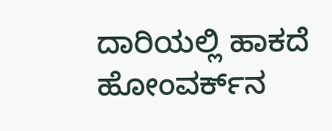ದಾರಿಯಲ್ಲಿ ಹಾಕದೆ ಹೋಂವರ್ಕ್‌ನ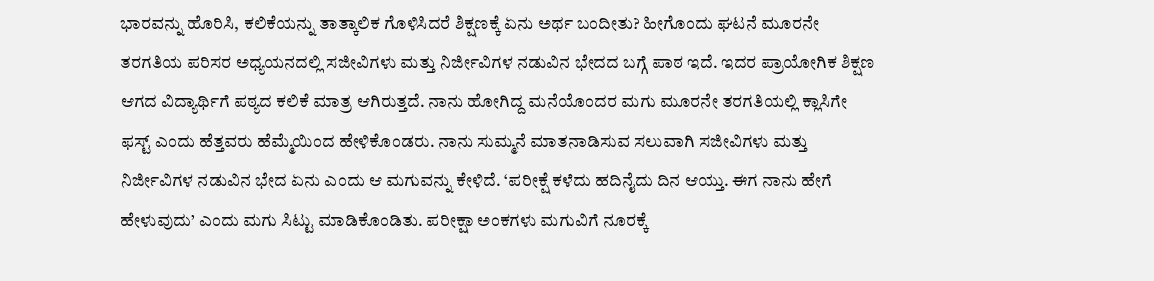ಭಾರವನ್ನು ಹೊರಿಸಿ, ಕಲಿಕೆಯನ್ನು ತಾತ್ಕಾಲಿಕ ಗೊಳಿಸಿದರೆ ಶಿಕ್ಷಣಕ್ಕೆ ಏನು ಅರ್ಥ ಬಂದೀತು? ಹೀಗೊಂದು ಘಟನೆ ಮೂರನೇ ತರಗತಿಯ ಪರಿಸರ ಅಧ್ಯಯನದಲ್ಲಿ ಸಜೀವಿಗಳು ಮತ್ತು ನಿರ್ಜೀವಿಗಳ ನಡುವಿನ ಭೇದದ ಬಗ್ಗೆ ಪಾಠ ಇದೆ. ಇದರ ಪ್ರಾಯೋಗಿಕ ಶಿಕ್ಷಣ ಆಗದ ವಿದ್ಯಾರ್ಥಿಗೆ ಪಠ್ಯದ ಕಲಿಕೆ ಮಾತ್ರ ಆಗಿರುತ್ತದೆ. ನಾನು ಹೋಗಿದ್ದ ಮನೆಯೊಂದರ ಮಗು ಮೂರನೇ ತರಗತಿಯಲ್ಲಿ ಕ್ಲಾಸಿಗೇ ಫಸ್ಟ್ ಎಂದು ಹೆತ್ತವರು ಹೆಮ್ಮೆಯಿಂದ ಹೇಳಿಕೊಂಡರು. ನಾನು ಸುಮ್ಮನೆ ಮಾತನಾಡಿಸುವ ಸಲುವಾಗಿ ಸಜೀವಿಗಳು ಮತ್ತು ನಿರ್ಜೀವಿಗಳ ನಡುವಿನ ಭೇದ ಏನು ಎಂದು ಆ ಮಗುವನ್ನು ಕೇಳಿದೆ. ‘ಪರೀಕ್ಷೆ ಕಳೆದು ಹದಿನೈದು ದಿನ ಆಯ್ತು. ಈಗ ನಾನು ಹೇಗೆ ಹೇಳುವುದು’ ಎಂದು ಮಗು ಸಿಟ್ಟು ಮಾಡಿಕೊಂಡಿತು. ಪರೀಕ್ಷಾ ಅಂಕಗಳು ಮಗುವಿಗೆ ನೂರಕ್ಕೆ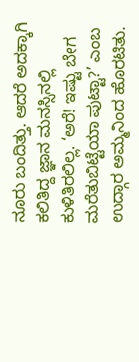ನೂರು ಬಂದಿತ್ತು. ಆದರೆ ಅದಕ್ಕಾಗಿ ಕಲಿತಿದ್ದ ಜ್ಞಾನ ಮನಸ್ಸಿನಲ್ಲಿ ಕುಳಿತಿರಲಿಲ್ಲ. ‘ಅರೆ! ಇಷ್ಟು ಬೇಗ ಮರೆತುಬಿಟ್ಟೆಯಾ ಪುಟ್ಟಾ?’ ಎಂಬ ಉದ್ಗಾರ ಅಮ್ಮನಿಂದ ಹೊರಟಿತು.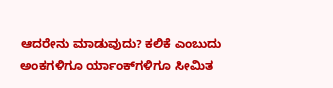ಆದರೇನು ಮಾಡುವುದು? ಕಲಿಕೆ ಎಂಬುದು ಅಂಕಗಳಿಗೂ ರ್ಯಾಂಕ್‌ಗಳಿಗೂ ಸೀಮಿತ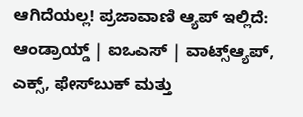ಆಗಿದೆಯಲ್ಲ! ಪ್ರಜಾವಾಣಿ ಆ್ಯಪ್ ಇಲ್ಲಿದೆ: ಆಂಡ್ರಾಯ್ಡ್ | ಐಒಎಸ್ | ವಾಟ್ಸ್ಆ್ಯಪ್, ಎಕ್ಸ್, ಫೇಸ್‌ಬುಕ್ ಮತ್ತು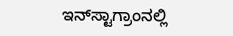ಇನ್‌ಸ್ಟಾಗ್ರಾಂನಲ್ಲಿ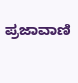ಪ್ರಜಾವಾಣಿ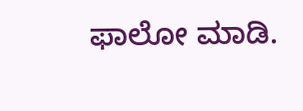ಫಾಲೋ ಮಾಡಿ.